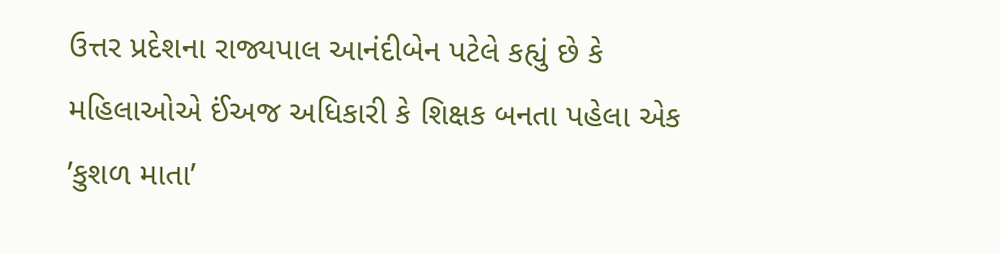ઉત્તર પ્રદેશના રાજ્યપાલ આનંદીબેન પટેલે કહ્યું છે કે મહિલાઓએ ઈંઅજ અધિકારી કે શિક્ષક બનતા પહેલા એક ’કુશળ માતા’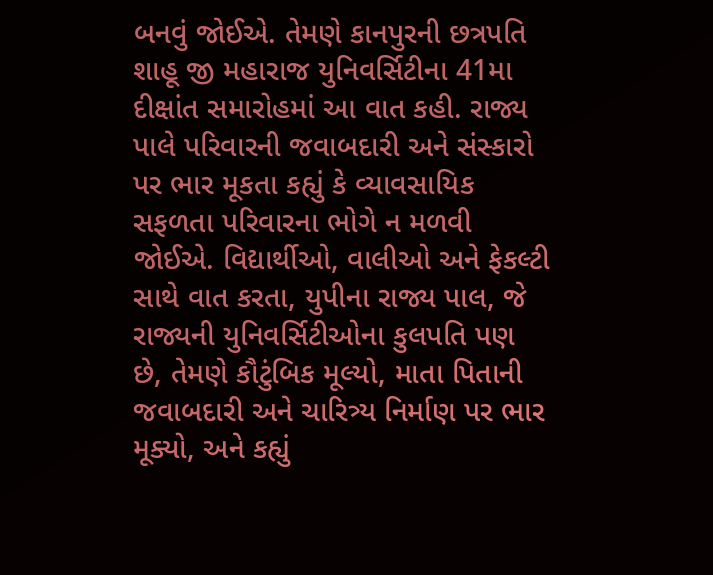બનવું જોઈએ. તેમણે કાનપુરની છત્રપતિ શાહૂ જી મહારાજ યુનિવર્સિટીના 41મા દીક્ષાંત સમારોહમાં આ વાત કહી. રાજ્ય પાલે પરિવારની જવાબદારી અને સંસ્કારો પર ભાર મૂકતા કહ્યું કે વ્યાવસાયિક સફળતા પરિવારના ભોગે ન મળવી જોઈએ. વિદ્યાર્થીઓ, વાલીઓ અને ફેકલ્ટી સાથે વાત કરતા, યુપીના રાજ્ય પાલ, જે રાજ્યની યુનિવર્સિટીઓના કુલપતિ પણ છે, તેમણે કૌટુંબિક મૂલ્યો, માતા પિતાની જવાબદારી અને ચારિત્ર્ય નિર્માણ પર ભાર મૂક્યો, અને કહ્યું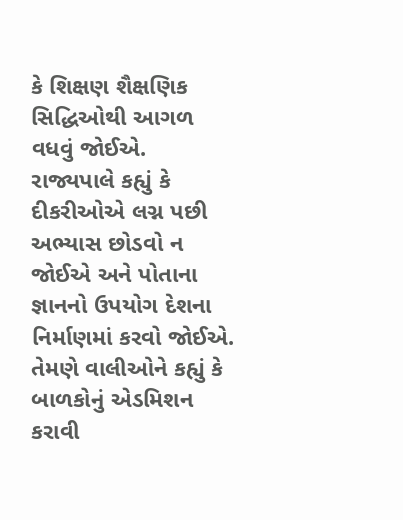કે શિક્ષણ શૈક્ષણિક સિદ્ધિઓથી આગળ વધવું જોઈએ.
રાજ્યપાલે કહ્યું કે દીકરીઓએ લગ્ન પછી અભ્યાસ છોડવો ન જોઈએ અને પોતાના જ્ઞાનનો ઉપયોગ દેશના નિર્માણમાં કરવો જોઈએ. તેમણે વાલીઓને કહ્યું કે બાળકોનું એડમિશન કરાવી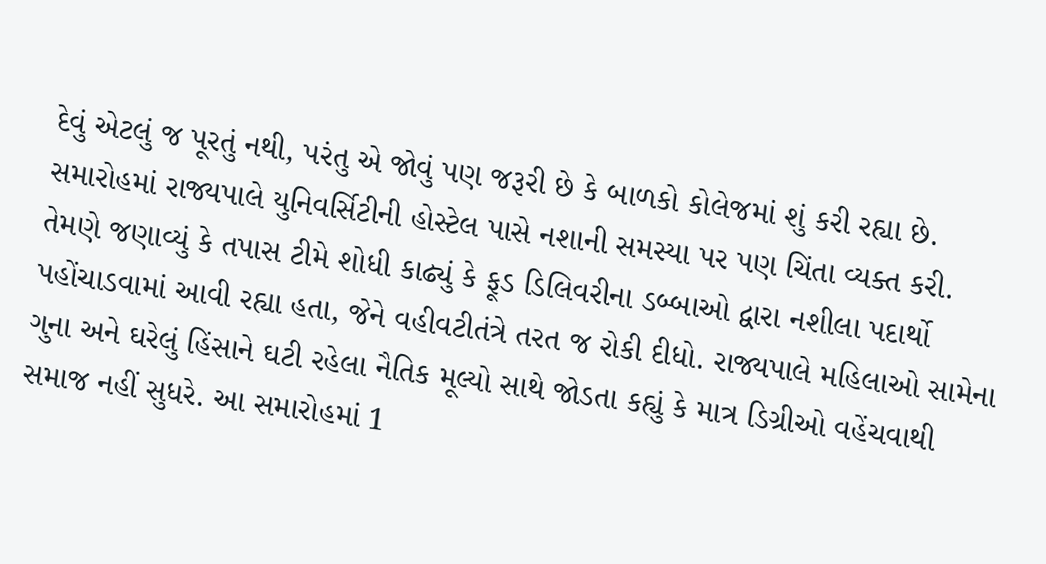દેવું એટલું જ પૂરતું નથી, પરંતુ એ જોવું પણ જરૂરી છે કે બાળકો કોલેજમાં શું કરી રહ્યા છે. સમારોહમાં રાજ્યપાલે યુનિવર્સિટીની હોસ્ટેલ પાસે નશાની સમસ્યા પર પણ ચિંતા વ્યક્ત કરી.
તેમણે જણાવ્યું કે તપાસ ટીમે શોધી કાઢ્યું કે ફૂડ ડિલિવરીના ડબ્બાઓ દ્વારા નશીલા પદાર્થો પહોંચાડવામાં આવી રહ્યા હતા, જેને વહીવટીતંત્રે તરત જ રોકી દીધો. રાજ્યપાલે મહિલાઓ સામેના ગુના અને ઘરેલું હિંસાને ઘટી રહેલા નૈતિક મૂલ્યો સાથે જોડતા કહ્યું કે માત્ર ડિગ્રીઓ વહેંચવાથી સમાજ નહીં સુધરે. આ સમારોહમાં 1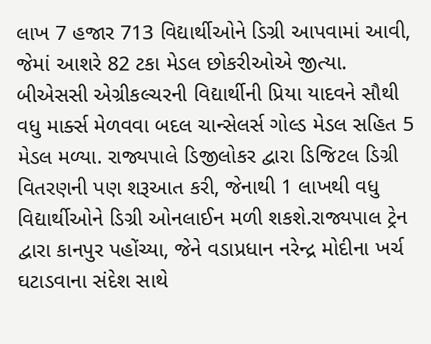લાખ 7 હજાર 713 વિદ્યાર્થીઓને ડિગ્રી આપવામાં આવી, જેમાં આશરે 82 ટકા મેડલ છોકરીઓએ જીત્યા.
બીએસસી એગ્રીકલ્ચરની વિદ્યાર્થીની પ્રિયા યાદવને સૌથી વધુ માર્ક્સ મેળવવા બદલ ચાન્સેલર્સ ગોલ્ડ મેડલ સહિત 5 મેડલ મળ્યા. રાજ્યપાલે ડિજીલોકર દ્વારા ડિજિટલ ડિગ્રી વિતરણની પણ શરૂઆત કરી, જેનાથી 1 લાખથી વધુ વિદ્યાર્થીઓને ડિગ્રી ઓનલાઈન મળી શકશે.રાજ્યપાલ ટ્રેન દ્વારા કાનપુર પહોંચ્યા, જેને વડાપ્રધાન નરેન્દ્ર મોદીના ખર્ચ ઘટાડવાના સંદેશ સાથે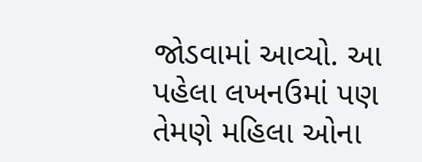જોડવામાં આવ્યો. આ પહેલા લખનઉમાં પણ તેમણે મહિલા ઓના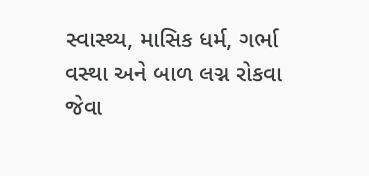સ્વાસ્થ્ય, માસિક ધર્મ, ગર્ભા વસ્થા અને બાળ લગ્ન રોકવા જેવા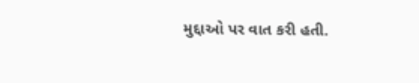મુદ્દાઓ પર વાત કરી હતી.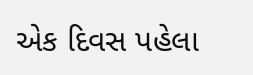એક દિવસ પહેલા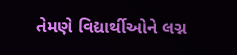તેમણે વિદ્યાર્થીઓને લગ્ન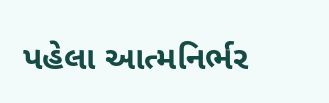પહેલા આત્મનિર્ભર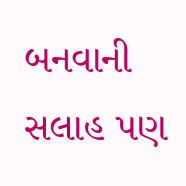બનવાની સલાહ પણ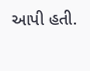આપી હતી.